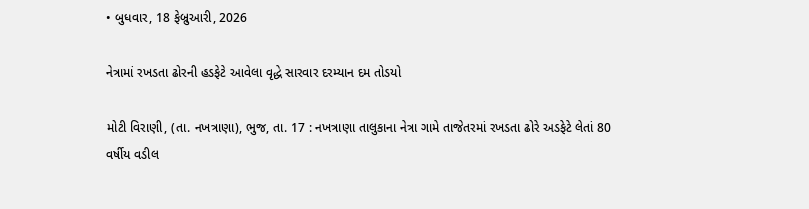• બુધવાર, 18 ફેબ્રુઆરી, 2026

નેત્રામાં રખડતા ઢોરની હડફેટે આવેલા વૃદ્ધે સારવાર દરમ્યાન દમ તોડયો

મોટી વિરાણી, (તા. નખત્રાણા), ભુજ, તા. 17 : નખત્રાણા તાલુકાના નેત્રા ગામે તાજેતરમાં રખડતા ઢોરે અડફેટે લેતાં 80 વર્ષીય વડીલ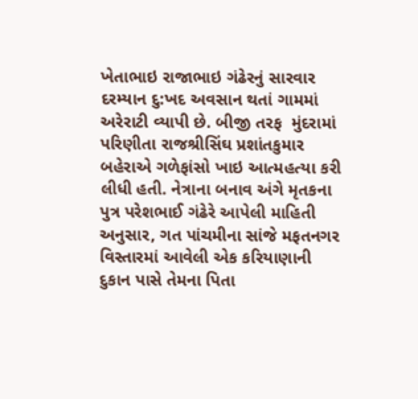ખેતાભાઇ રાજાભાઇ ગંઢેરનું સારવાર દરમ્યાન દુ:ખદ અવસાન થતાં ગામમાં અરેરાટી વ્યાપી છે. બીજી તરફ  મુંદરામાં પરિણીતા રાજશ્રીસિંઘ પ્રશાંતકુમાર બહેરાએ ગળેફાંસો ખાઇ આત્મહત્યા કરી લીધી હતી. નેત્રાના બનાવ અંગે મૃતકના પુત્ર પરેશભાઈ ગંઢેરે આપેલી માહિતી અનુસાર, ગત પાંચમીના સાંજે મફતનગર વિસ્તારમાં આવેલી એક કરિયાણાની દુકાન પાસે તેમના પિતા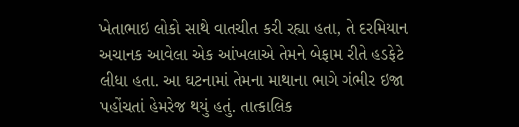ખેતાભાઇ લોકો સાથે વાતચીત કરી રહ્યા હતા, તે દરમિયાન અચાનક આવેલા એક આંખલાએ તેમને બેફામ રીતે હડફેટે લીધા હતા. આ ઘટનામાં તેમના માથાના ભાગે ગંભીર ઇજા પહોંચતાં હેમરેજ થયું હતું. તાત્કાલિક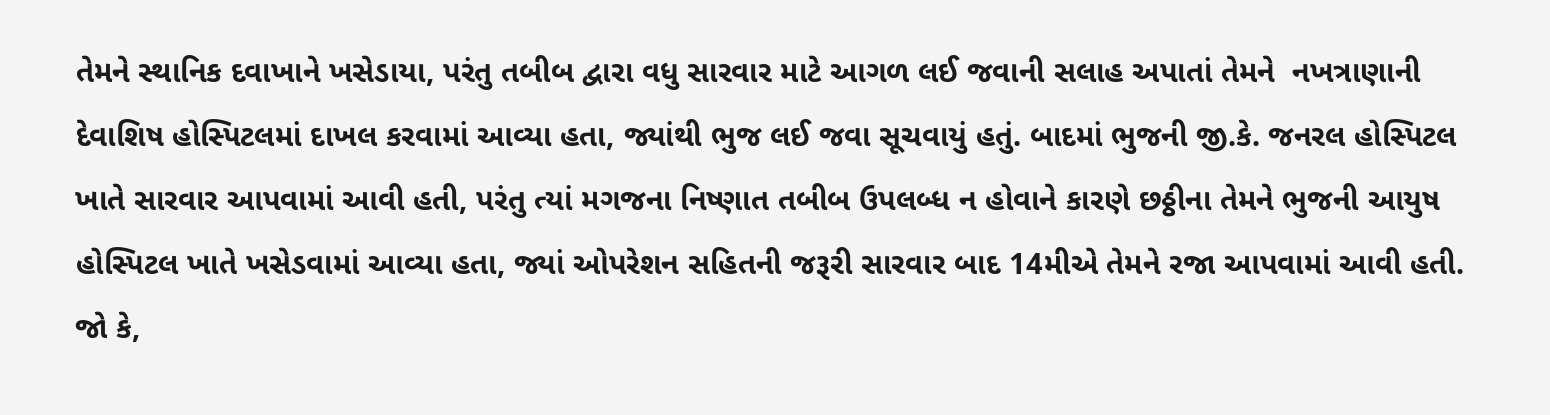તેમને સ્થાનિક દવાખાને ખસેડાયા, પરંતુ તબીબ દ્વારા વધુ સારવાર માટે આગળ લઈ જવાની સલાહ અપાતાં તેમને  નખત્રાણાની દેવાશિષ હોસ્પિટલમાં દાખલ કરવામાં આવ્યા હતા, જ્યાંથી ભુજ લઈ જવા સૂચવાયું હતું. બાદમાં ભુજની જી.કે. જનરલ હોસ્પિટલ ખાતે સારવાર આપવામાં આવી હતી, પરંતુ ત્યાં મગજના નિષ્ણાત તબીબ ઉપલબ્ધ ન હોવાને કારણે છઠ્ઠીના તેમને ભુજની આયુષ હોસ્પિટલ ખાતે ખસેડવામાં આવ્યા હતા, જ્યાં ઓપરેશન સહિતની જરૂરી સારવાર બાદ 14મીએ તેમને રજા આપવામાં આવી હતી. જો કે,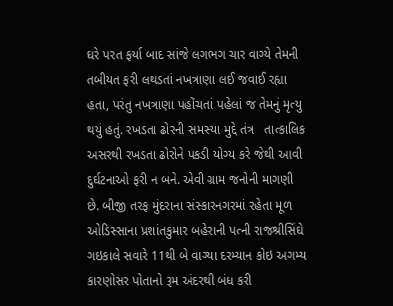ઘરે પરત ફર્યા બાદ સાંજે લગભગ ચાર વાગ્યે તેમની તબીયત ફરી લથડતાં નખત્રાણા લઈ જવાઈ રહ્યા હતા, પરંતુ નખત્રાણા પહોંચતાં પહેલાં જ તેમનું મૃત્યુ થયું હતું. રખડતા ઢોરની સમસ્યા મુદ્દે તંત્ર   તાત્કાલિક અસરથી રખડતા ઢોરોને પકડી યોગ્ય કરે જેથી આવી દુર્ઘટનાઓ ફરી ન બને. એવી ગ્રામ જનોની માગણી છે. બીજી તરફ મુંદરાના સંસ્કારનગરમાં રહેતા મૂળ ઓડિસ્સાના પ્રશાંતકુમાર બહેરાની પત્ની રાજશ્રીસિંઘે ગઇકાલે સવારે 11થી બે વાગ્યા દરમ્યાન કોઇ અગમ્ય કારણોસર પોતાનો રૂમ અંદરથી બંધ કરી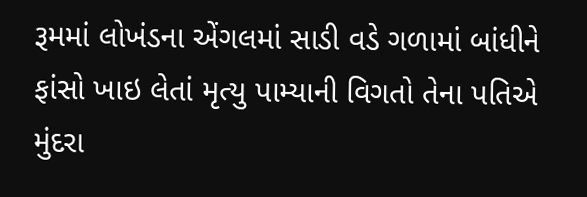રૂમમાં લોખંડના એંગલમાં સાડી વડે ગળામાં બાંધીને ફાંસો ખાઇ લેતાં મૃત્યુ પામ્યાની વિગતો તેના પતિએ મુંદરા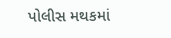પોલીસ મથકમાં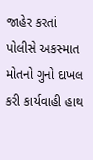જાહેર કરતાં પોલીસે અકસ્માત મોતનો ગુનો દાખલ કરી કાર્યવાહી હાથ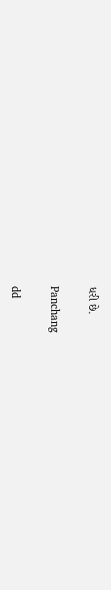ધરી છે.

Panchang

dd